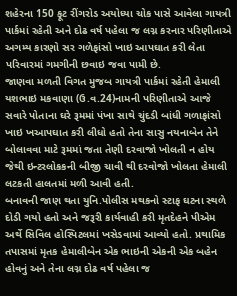શહેરના 150 ફૂટ રીંગરોડ અયોધ્યા ચોક પાસે આવેલા ગાયત્રી પાર્કમાં રહેતી અને દોઢ વર્ષ પહેલા જ લગ્ન કરનાર પરિણીતાએ અગમ્ય કારણો સર ગળેફાંસો ખાઇ આપઘાત કરી લેતા પરિવારમાં ગમગીની છવાઇ જવા પામી છે.
જાણવા મળતી વિગત મુજબ ગાયત્રી પાર્કમાં રહેતી હેમાલી યશભાઇ મકવાણા (ઉ.વ.24)નામની પરિણીતાએ આજે સવારે પોતાના ઘરે રૂમમાં પંખા સાથે ચુંદડી બાંધી ગળાફાંસો ખાઇ ખઆપઘાત કરી લીધો હતો તેના સાસુ નયનાબેન તેને બોલાવવા માટે રૂમમાં જતા તેણી દરવાજો ખોલતી ન હોય જેથી ઇન્ટરલોકકની બીજી ચાવી થી દરવોજો ખોલતા હેમાલી લટકતી હાલતમાં મળી આવી હતી.
બનાવની જાણ થતા યુનિ.પોલીસ મથકનો સ્ટાફ ઘટના સ્થળે દોડી ગયો હતો અને જરૂરી કાર્યવાહી કરી મૃતદેહને પીએમ અર્થે સિવિલ હોસ્પિટલમાં ખસેડવામાં આવ્યો હતો. પ્રથામિક તપાસમાં મૃતક હેમાલીબેન એક ભાઇની એકની એક બહેન હોવનું અને તેના લગ્ન દોઢ વર્ષ પહેલા જ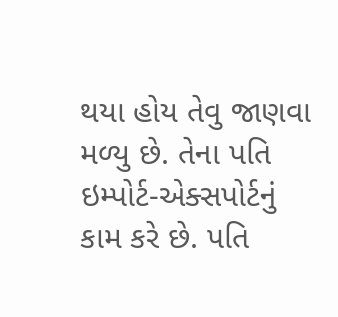થયા હોય તેવુ જાણવા મળ્યુ છે. તેના પતિ ઇમ્પોર્ટ-એક્સપોર્ટનું કામ કરે છે. પતિ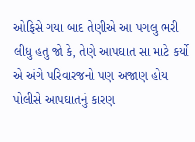ઓફિસે ગયા બાદ તેણીએ આ પગલુ ભરી લીધુ હતુ જો કે, તેણે આપઘાત સા માટે કર્યો એ અંગે પરિવારજનો પણ અજાણ હોય પોલીસે આપઘાતનું કારણ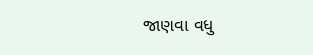જાણવા વધુ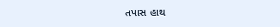તપાસ હાથ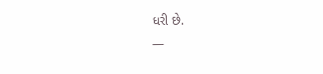ધરી છે.
—